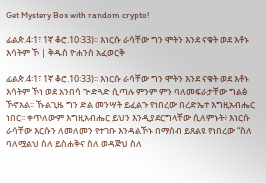Get Mystery Box with random crypto!

ፊልጵ.4፡1፣ 1ኛ ቆሮ.10፡33)፡፡ እነርሱ ራሳቸው ግን ሞትን እንደ ናቁት ወደ እቶኑ እሳትም ኾ | ቅዱስ ዮሐንስ አፈወርቅ

ፊልጵ.4፡1፣ 1ኛ ቆሮ.10፡33)፡፡ እነርሱ ራሳቸው ግን ሞትን እንደ ናቁት ወደ እቶኑ እሳትም ኾነ ወደ አንበሳ ጕድጓድ ሲጣሉ ምንም ምን ባለመፍራታቸው ግልፅ ኾኖአል፡፡ ኹልጊዜ ግን ድል መንሣት ይፈልጉ የነበረው በረድኤተ እግዚአብሔር ነበር፡፡ ቀጥለውም እግዚአብሔር ይህን እንዲያደርግላቸው ሲለምኑት፥ እነርሱ ራሳቸው እርሱን ለመለመን የተገቡ እንዳልኾኑ በማሰብ ይጸልዩ የነበረው “ስለ ባለሟልህ ስለ ይስሐቅና ስለ ወዳጅህ ስለ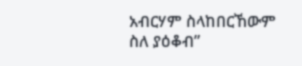አብርሃም ስላከበርኸውም ስለ ያዕቆብ”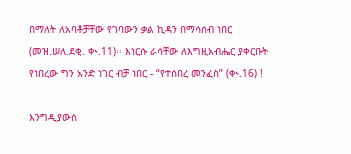በማለት ለአባቶቻቸው የገባውን ቃል ኪዳን በማሳሰብ ነበር (መዝ.ሠለ.ደቂ. ቊ.11)፡፡ እነርሱ ራሳቸው ለእግዚአብሔር ያቀርቡት የነበረው ግን አንድ ነገር ብቻ ነበር - “የተሰበረ መንፈስ” (ቊ.16) !

እንግዲያውስ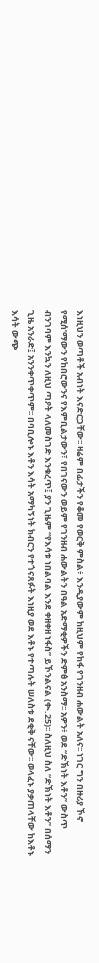እነዚህን ወጣቶች አብነት እናድርጋቸው፡፡ ዛሬም በፊታችን የቆመ የወርቅ ምስል፥ እንዲያውም ከዚህም የከፋ የገንዘብ ሐውልት አለና፡፡ ነገር ግን በዙሪያ ኾኖ የሚሰ’ማውን የከበሮውንና የእምቢልታውን፣ የበገናውን ወይም የገንዘብ ሐውልትን በዓል አድማቂዎችን ድምፅ አንስማ፡፡ አዎን፥ ወደ “ድኽነት እቶን” ውስጥ ብንገባም እንኳን ለዚህ ጣዖት ላለመስገድ እንቁረጥ፤ ያን ጊዜም “የእሳቱ ነበልባል እንደ ቀዘቀዘ ነፋስ” ይኾንልናል (ቊ.25)፡፡ ስለዚህ ስለ “ድኽነት እቶን” በሰማን ጊዜ አንራድ፤ አንንቀጥቀጥም፡፡ በባቢሎኑ እቶን እሳት አማካኝነት ክብርን የተጎናጸፉት እነዚያ ወደ እቶኑ የተጣሉት ሠለስቱ ደቂቅ ናቸው፡፡ ወላፈኑ ያቃጠላቸው ከእቶኑ እሳት ውጭ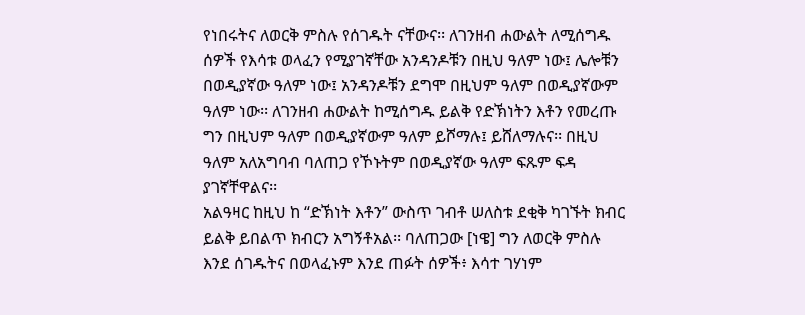የነበሩትና ለወርቅ ምስሉ የሰገዱት ናቸውና፡፡ ለገንዘብ ሐውልት ለሚሰግዱ ሰዎች የእሳቱ ወላፈን የሚያገኛቸው አንዳንዶቹን በዚህ ዓለም ነው፤ ሌሎቹን በወዲያኛው ዓለም ነው፤ አንዳንዶቹን ደግሞ በዚህም ዓለም በወዲያኛውም ዓለም ነው፡፡ ለገንዘብ ሐውልት ከሚሰግዱ ይልቅ የድኽነትን እቶን የመረጡ ግን በዚህም ዓለም በወዲያኛውም ዓለም ይሾማሉ፤ ይሸለማሉና፡፡ በዚህ ዓለም አለአግባብ ባለጠጋ የኾኑትም በወዲያኛው ዓለም ፍጹም ፍዳ ያገኛቸዋልና፡፡
አልዓዛር ከዚህ ከ “ድኽነት እቶን” ውስጥ ገብቶ ሠለስቱ ደቂቅ ካገኙት ክብር ይልቅ ይበልጥ ክብርን አግኝቶአል፡፡ ባለጠጋው [ነዌ] ግን ለወርቅ ምስሉ እንደ ሰገዱትና በወላፈኑም እንደ ጠፉት ሰዎች፥ እሳተ ገሃነም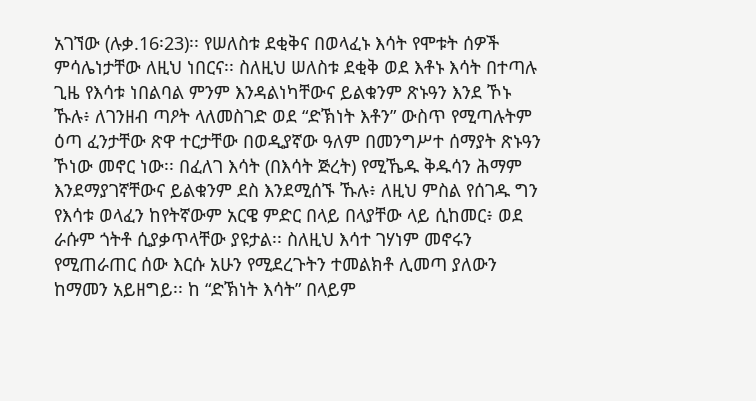አገኘው (ሉቃ.16፡23)፡፡ የሠለስቱ ደቂቅና በወላፈኑ እሳት የሞቱት ሰዎች ምሳሌነታቸው ለዚህ ነበርና፡፡ ስለዚህ ሠለስቱ ደቂቅ ወደ እቶኑ እሳት በተጣሉ ጊዜ የእሳቱ ነበልባል ምንም እንዳልነካቸውና ይልቁንም ጽኑዓን እንደ ኾኑ ኹሉ፥ ለገንዘብ ጣዖት ላለመስገድ ወደ “ድኽነት እቶን” ውስጥ የሚጣሉትም ዕጣ ፈንታቸው ጽዋ ተርታቸው በወዲያኛው ዓለም በመንግሥተ ሰማያት ጽኑዓን ኾነው መኖር ነው፡፡ በፈለገ እሳት (በእሳት ጅረት) የሚኼዱ ቅዱሳን ሕማም እንደማያገኛቸውና ይልቁንም ደስ እንደሚሰኙ ኹሉ፥ ለዚህ ምስል የሰገዱ ግን የእሳቱ ወላፈን ከየትኛውም አርዌ ምድር በላይ በላያቸው ላይ ሲከመር፥ ወደ ራሱም ጎትቶ ሲያቃጥላቸው ያዩታል፡፡ ስለዚህ እሳተ ገሃነም መኖሩን የሚጠራጠር ሰው እርሱ አሁን የሚደረጉትን ተመልክቶ ሊመጣ ያለውን ከማመን አይዘግይ፡፡ ከ “ድኽነት እሳት” በላይም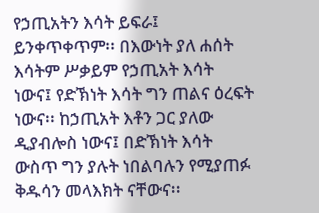የኃጢአትን እሳት ይፍራ፤ ይንቀጥቀጥም፡፡ በእውነት ያለ ሐሰት እሳትም ሥቃይም የኃጢአት እሳት ነውና፤ የድኽነት እሳት ግን ጠልና ዕረፍት ነውና፡፡ ከኃጢአት እቶን ጋር ያለው ዲያብሎስ ነውና፤ በድኽነት እሳት ውስጥ ግን ያሉት ነበልባሉን የሚያጠፉ ቅዱሳን መላእክት ናቸውና፡፡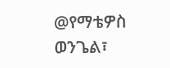@የማቴዎስ ወንጌል፣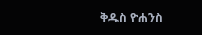ቅዱስ ዮሐንስ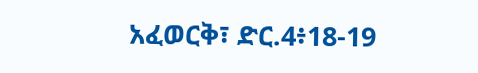አፈወርቅ፣ ድር.4፥18-19